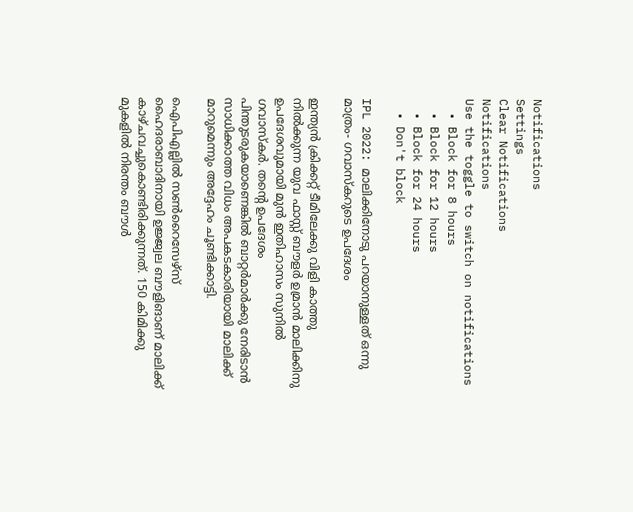Notifications
Settings
Clear Notifications
Notifications
Use the toggle to switch on notifications
  • Block for 8 hours
  • Block for 12 hours
  • Block for 24 hours
  • Don't block

IPL 2022: മാലിക്കിനോടു പറയാനുള്ളത് ഒന്നു മാത്രം- ഗവാസ്‌കറുടെ ഉപദേശം

ഇന്ത്യന്‍ ക്രിക്കറ്റ് ടീമിലേക്കു വിളി കാത്തു നില്‍ക്കുന്ന യുവ ഫാസ്റ്റ് ബൗളര്‍ ഉമ്രാന്‍ മാലിക്കിനു ഉപദേശവുമായി മുന്‍ ഇതിഹാസം സുനില്‍ ഗവാസ്‌കര്‍. തന്റെ ഉപദേശം പിന്തുടരുകയാണെങ്കില്‍ ബാറ്റര്‍മാര്‍ക്കു നേരിടാന്‍ സാധിക്കാത്ത വിധം അപകടകാരിയായി മാലിക്ക് മാറുമെന്നും അദ്ദേഹം ചൂണ്ടിക്കാട്ടി.

ഐപിഎല്ലില്‍ സണ്‍റൈസേഴ്‌സ് ഹൈദരാബാദിനായി ഉജ്ജ്വല ബൗളിങാണ് മാലിക്ക് കാഴ്ചവച്ചുകൊണ്ടിരിക്കുന്നത്. 150 കിമിക്കു മുകളില്‍ നിരന്തം ബൗള്‍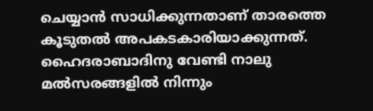ചെയ്യാന്‍ സാധിക്കുന്നതാണ് താരത്തെ കൂടുതല്‍ അപകടകാരിയാക്കുന്നത്. ഹൈദരാബാദിനു വേണ്ടി നാലു മല്‍സരങ്ങളില്‍ നിന്നും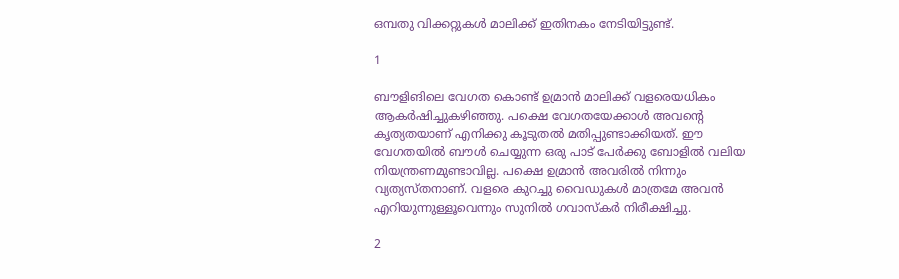ഒമ്പതു വിക്കറ്റുകള്‍ മാലിക്ക് ഇതിനകം നേടിയിട്ടുണ്ട്.

1

ബൗളിങിലെ വേഗത കൊണ്ട് ഉമ്രാന്‍ മാലിക്ക് വളരെയധികം ആകര്‍ഷിച്ചുകഴിഞ്ഞു. പക്ഷെ വേഗതയേക്കാള്‍ അവന്റെ കൃത്യതയാണ് എനിക്കു കൂടുതല്‍ മതിപ്പുണ്ടാക്കിയത്. ഈ വേഗതയില്‍ ബൗള്‍ ചെയ്യുന്ന ഒരു പാട് പേര്‍ക്കു ബോളില്‍ വലിയ നിയന്ത്രണമുണ്ടാവില്ല. പക്ഷെ ഉമ്രാന്‍ അവരില്‍ നിന്നും വ്യത്യസ്തനാണ്. വളരെ കുറച്ചു വൈഡുകള്‍ മാത്രമേ അവന്‍ എറിയുന്നുള്ളൂവെന്നും സുനില്‍ ഗവാസ്‌കര്‍ നിരീക്ഷിച്ചു.

2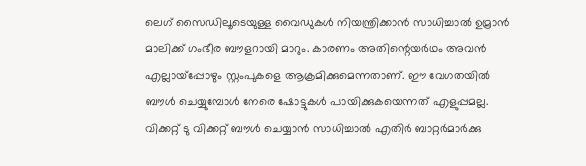ലെഗ് സൈഡിലൂടെയുള്ള വൈഡുകള്‍ നിയന്ത്രിക്കാന്‍ സാധിച്ചാല്‍ ഉമ്രാന്‍ മാലിക്ക് ഗംഭീര ബൗളറായി മാറും. കാരണം അതിന്റെയര്‍ഥം അവന്‍ എല്ലായ്‌പ്പോഴും സ്റ്റംപുകളെ ആക്രമിക്കുമെന്നതാണ്. ഈ വേഗതയില്‍ ബൗള്‍ ചെയ്യുമ്പോള്‍ നേരെ ഷോട്ടുകള്‍ പായിക്കുകയെന്നത് എളുപ്പമല്ല. വിക്കറ്റ് ടു വിക്കറ്റ് ബൗള്‍ ചെയ്യാന്‍ സാധിച്ചാല്‍ എതിര്‍ ബാറ്റര്‍മാര്‍ക്കു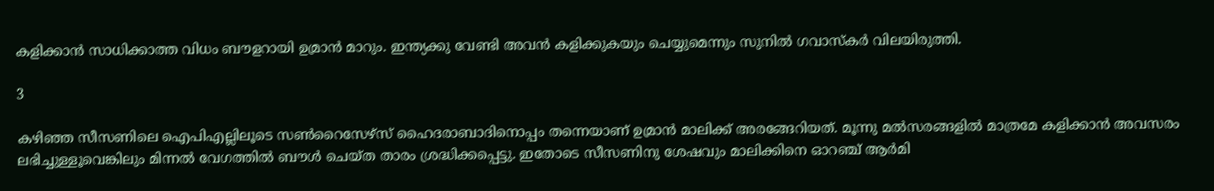കളിക്കാന്‍ സാധിക്കാത്ത വിധം ബൗളറായി ഉമ്രാന്‍ മാറും. ഇന്ത്യക്കു വേണ്ടി അവന്‍ കളിക്കുകയും ചെയ്യുമെന്നും സുനില്‍ ഗവാസ്‌കര്‍ വിലയിരുത്തി.

3

കഴിഞ്ഞ സീസണിലെ ഐപിഎല്ലിലൂടെ സണ്‍റൈസേഴ്‌സ് ഹൈദരാബാദിനൊപ്പം തന്നെയാണ് ഉമ്രാന്‍ മാലിക്ക് അരങ്ങേറിയത്. മൂന്നു മല്‍സരങ്ങളില്‍ മാത്രമേ കളിക്കാന്‍ അവസരം ലഭിച്ചുള്ളൂവെങ്കിലും മിന്നല്‍ വേഗത്തില്‍ ബൗള്‍ ചെയ്ത താരം ശ്രദ്ധിക്കപ്പെട്ടു. ഇതോടെ സീസണിനു ശേഷവും മാലിക്കിനെ ഓറഞ്ച് ആര്‍മി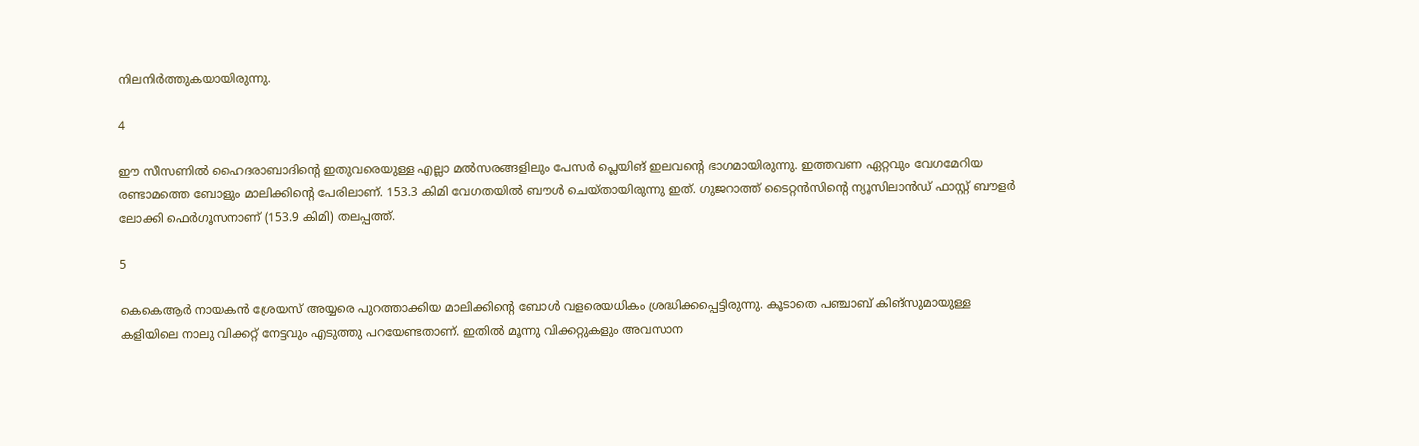നിലനിര്‍ത്തുകയായിരുന്നു.

4

ഈ സീസണില്‍ ഹൈദരാബാദിന്റെ ഇതുവരെയുള്ള എല്ലാ മല്‍സരങ്ങളിലും പേസര്‍ പ്ലെയിങ് ഇലവന്റെ ഭാഗമായിരുന്നു. ഇത്തവണ ഏറ്റവും വേഗമേറിയ രണ്ടാമത്തെ ബോളും മാലിക്കിന്റെ പേരിലാണ്. 153.3 കിമി വേഗതയില്‍ ബൗള്‍ ചെയ്തായിരുന്നു ഇത്. ഗുജറാത്ത് ടൈറ്റന്‍സിന്റെ ന്യൂസിലാന്‍ഡ് ഫാസ്റ്റ് ബൗളര്‍ ലോക്കി ഫെര്‍ഗൂസനാണ് (153.9 കിമി) തലപ്പത്ത്.

5

കെകെആര്‍ നായകന്‍ ശ്രേയസ് അയ്യരെ പുറത്താക്കിയ മാലിക്കിന്റെ ബോള്‍ വളരെയധികം ശ്രദ്ധിക്കപ്പെട്ടിരുന്നു. കൂടാതെ പഞ്ചാബ് കിങ്‌സുമായുള്ള കളിയിലെ നാലു വിക്കറ്റ് നേട്ടവും എടുത്തു പറയേണ്ടതാണ്. ഇതില്‍ മൂന്നു വിക്കറ്റുകളും അവസാന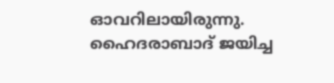ഓവറിലായിരുന്നു. ഹൈദരാബാദ് ജയിച്ച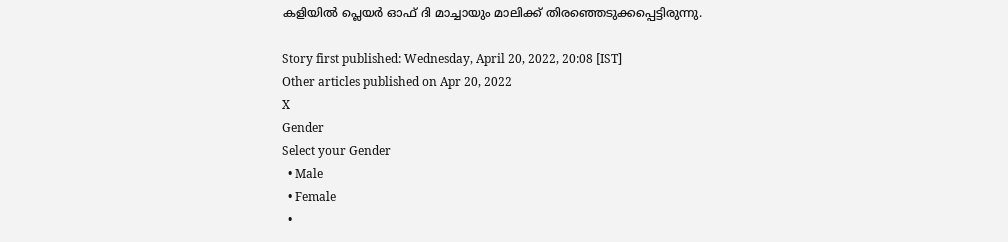കളിയില്‍ പ്ലെയര്‍ ഓഫ് ദി മാച്ചായും മാലിക്ക് തിരഞ്ഞെടുക്കപ്പെട്ടിരുന്നു.

Story first published: Wednesday, April 20, 2022, 20:08 [IST]
Other articles published on Apr 20, 2022
X
Gender
Select your Gender
  • Male
  • Female
  •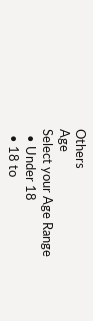Others
Age
Select your Age Range
  • Under 18
  • 18 to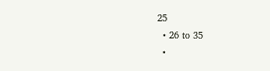25
  • 26 to 35
  •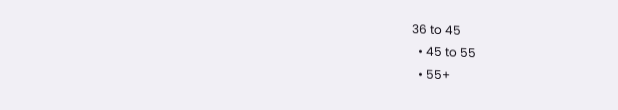36 to 45
  • 45 to 55
  • 55+